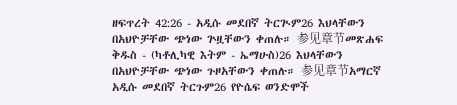ዘፍጥረት 42:26 - አዲሱ መደበኛ ትርጒም26 እህላቸውን በአህዮቻቸው ጭነው ጕዟቸውን ቀጠሉ። 参见章节መጽሐፍ ቅዱስ - (ካቶሊካዊ እትም - ኤማሁስ)26 እህላቸውን በአህዮቻቸው ጭነው ጉዞአቸውን ቀጠሉ። 参见章节አማርኛ አዲሱ መደበኛ ትርጉም26 የዮሴፍ ወንድሞች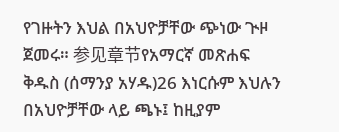የገዙትን እህል በአህዮቻቸው ጭነው ጒዞ ጀመሩ። 参见章节የአማርኛ መጽሐፍ ቅዱስ (ሰማንያ አሃዱ)26 እነርሱም እህሉን በአህዮቻቸው ላይ ጫኑ፤ ከዚያም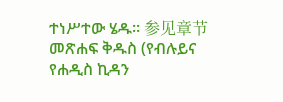ተነሥተው ሄዱ። 参见章节መጽሐፍ ቅዱስ (የብሉይና የሐዲስ ኪዳን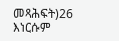መጻሕፍት)26 እነርሱም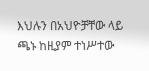እህሉን በአህዮቻቸው ላይ ጫኑ ከዚያም ተነሥተው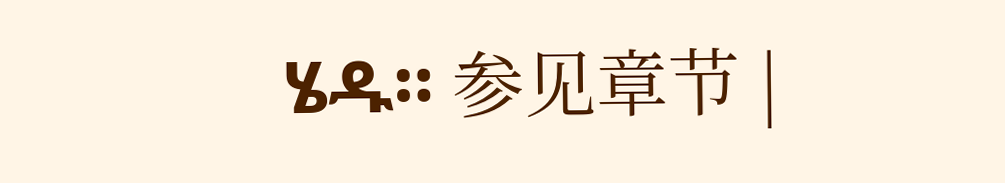ሄዱ። 参见章节 |